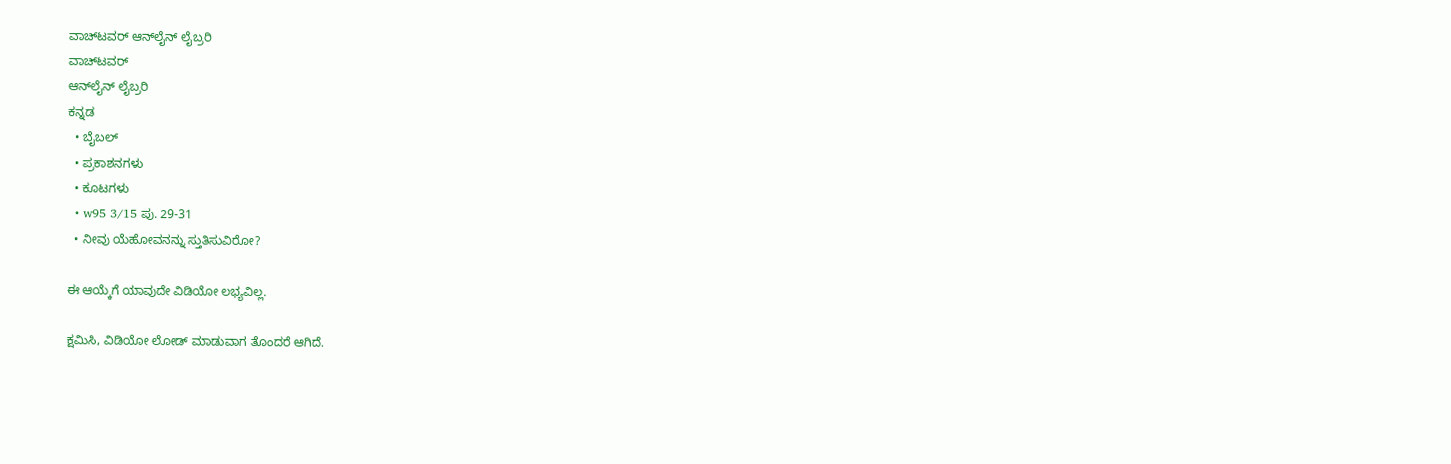ವಾಚ್‌ಟವರ್ ಆನ್‌ಲೈನ್ ಲೈಬ್ರರಿ
ವಾಚ್‌ಟವರ್
ಆನ್‌ಲೈನ್ ಲೈಬ್ರರಿ
ಕನ್ನಡ
  • ಬೈಬಲ್
  • ಪ್ರಕಾಶನಗಳು
  • ಕೂಟಗಳು
  • w95 3/15 ಪು. 29-31
  • ನೀವು ಯೆಹೋವನನ್ನು ಸ್ತುತಿಸುವಿರೋ?

ಈ ಆಯ್ಕೆಗೆ ಯಾವುದೇ ವಿಡಿಯೋ ಲಭ್ಯವಿಲ್ಲ.

ಕ್ಷಮಿಸಿ, ವಿಡಿಯೋ ಲೋಡ್ ಮಾಡುವಾಗ ತೊಂದರೆ ಆಗಿದೆ.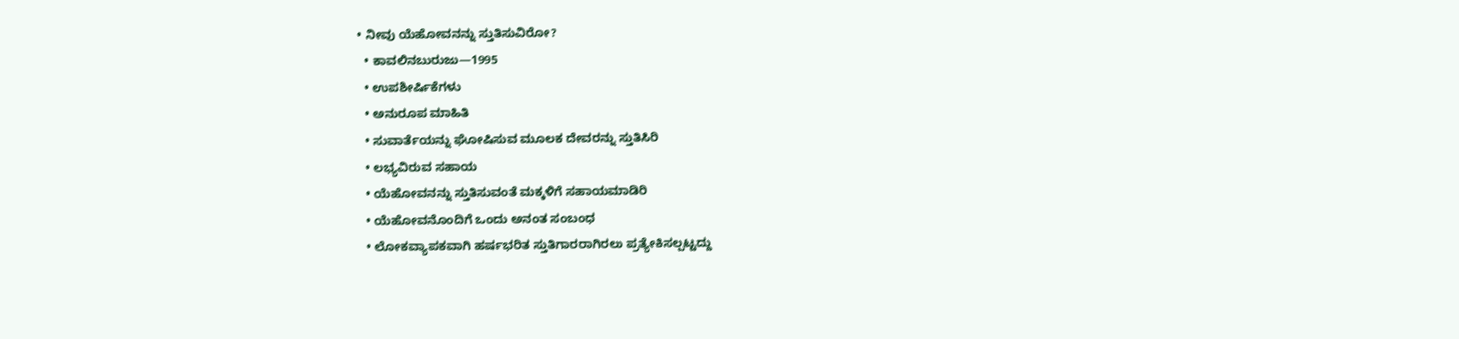• ನೀವು ಯೆಹೋವನನ್ನು ಸ್ತುತಿಸುವಿರೋ?
  • ಕಾವಲಿನಬುರುಜು—1995
  • ಉಪಶೀರ್ಷಿಕೆಗಳು
  • ಅನುರೂಪ ಮಾಹಿತಿ
  • ಸುವಾರ್ತೆಯನ್ನು ಘೋಷಿಸುವ ಮೂಲಕ ದೇವರನ್ನು ಸ್ತುತಿಸಿರಿ
  • ಲಭ್ಯವಿರುವ ಸಹಾಯ
  • ಯೆಹೋವನನ್ನು ಸ್ತುತಿಸುವಂತೆ ಮಕ್ಕಳಿಗೆ ಸಹಾಯಮಾಡಿರಿ
  • ಯೆಹೋವನೊಂದಿಗೆ ಒಂದು ಅನಂತ ಸಂಬಂಧ
  • ಲೋಕವ್ಯಾಪಕವಾಗಿ ಹರ್ಷಭರಿತ ಸ್ತುತಿಗಾರರಾಗಿರಲು ಪ್ರತ್ಯೇಕಿಸಲ್ಪಟ್ಟದ್ದು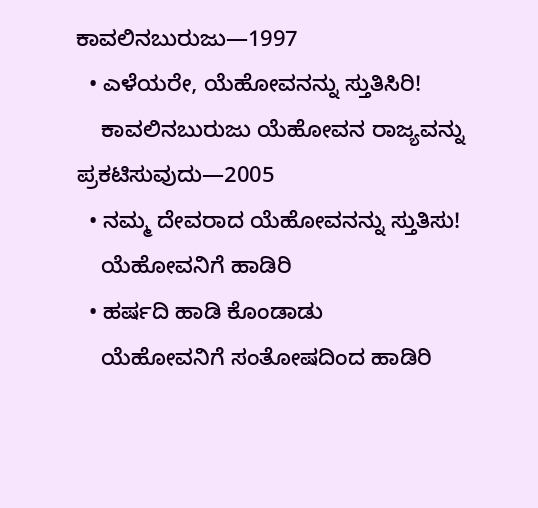ಕಾವಲಿನಬುರುಜು—1997
  • ಎಳೆಯರೇ, ಯೆಹೋವನನ್ನು ಸ್ತುತಿಸಿರಿ!
    ಕಾವಲಿನಬುರುಜು ಯೆಹೋವನ ರಾಜ್ಯವನ್ನು ಪ್ರಕಟಿಸುವುದು—2005
  • ನಮ್ಮ ದೇವರಾದ ಯೆಹೋವನನ್ನು ಸ್ತುತಿಸು!
    ಯೆಹೋವನಿಗೆ ಹಾಡಿರಿ
  • ಹರ್ಷದಿ ಹಾಡಿ ಕೊಂಡಾಡು
    ಯೆಹೋವನಿಗೆ ಸಂತೋಷದಿಂದ ಹಾಡಿರಿ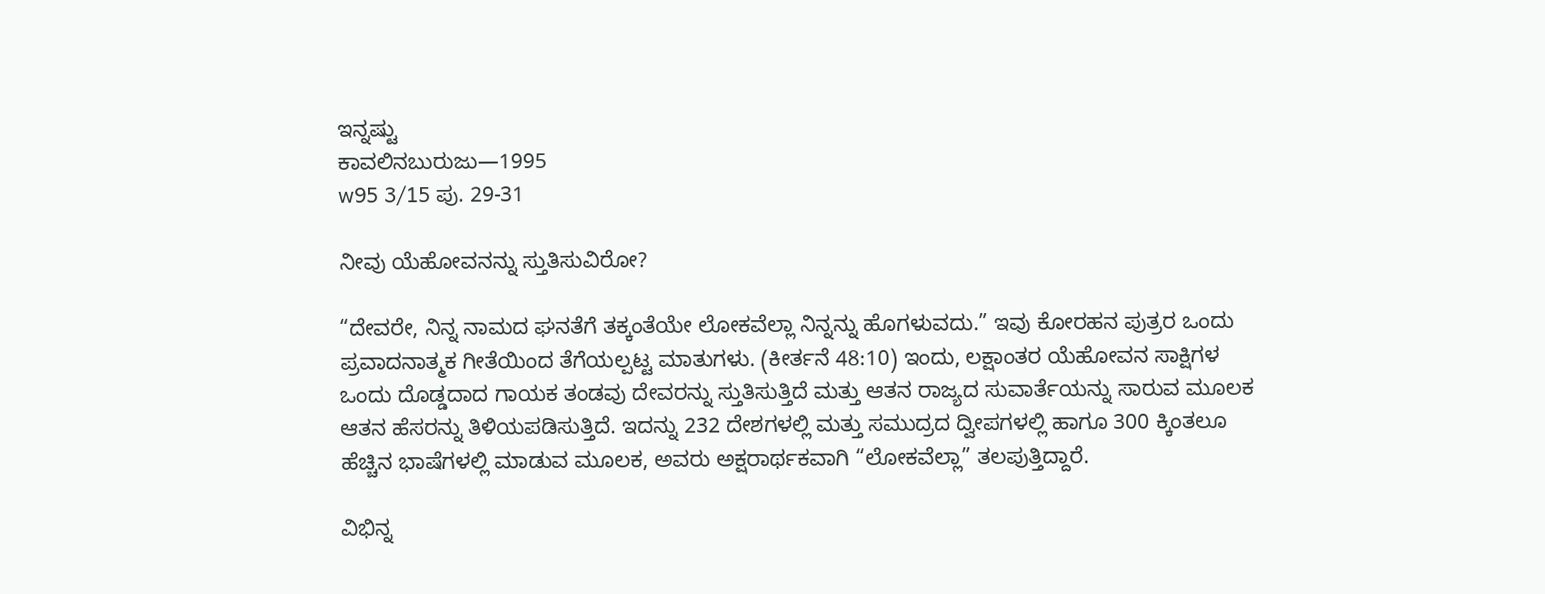ಇನ್ನಷ್ಟು
ಕಾವಲಿನಬುರುಜು—1995
w95 3/15 ಪು. 29-31

ನೀವು ಯೆಹೋವನನ್ನು ಸ್ತುತಿಸುವಿರೋ?

“ದೇವರೇ, ನಿನ್ನ ನಾಮದ ಘನತೆಗೆ ತಕ್ಕಂತೆಯೇ ಲೋಕವೆಲ್ಲಾ ನಿನ್ನನ್ನು ಹೊಗಳುವದು.” ಇವು ಕೋರಹನ ಪುತ್ರರ ಒಂದು ಪ್ರವಾದನಾತ್ಮಕ ಗೀತೆಯಿಂದ ತೆಗೆಯಲ್ಪಟ್ಟ ಮಾತುಗಳು. (ಕೀರ್ತನೆ 48:10) ಇಂದು, ಲಕ್ಷಾಂತರ ಯೆಹೋವನ ಸಾಕ್ಷಿಗಳ ಒಂದು ದೊಡ್ಡದಾದ ಗಾಯಕ ತಂಡವು ದೇವರನ್ನು ಸ್ತುತಿಸುತ್ತಿದೆ ಮತ್ತು ಆತನ ರಾಜ್ಯದ ಸುವಾರ್ತೆಯನ್ನು ಸಾರುವ ಮೂಲಕ ಆತನ ಹೆಸರನ್ನು ತಿಳಿಯಪಡಿಸುತ್ತಿದೆ. ಇದನ್ನು 232 ದೇಶಗಳಲ್ಲಿ ಮತ್ತು ಸಮುದ್ರದ ದ್ವೀಪಗಳಲ್ಲಿ ಹಾಗೂ 300 ಕ್ಕಿಂತಲೂ ಹೆಚ್ಚಿನ ಭಾಷೆಗಳಲ್ಲಿ ಮಾಡುವ ಮೂಲಕ, ಅವರು ಅಕ್ಷರಾರ್ಥಕವಾಗಿ “ಲೋಕವೆಲ್ಲಾ” ತಲಪುತ್ತಿದ್ದಾರೆ.

ವಿಭಿನ್ನ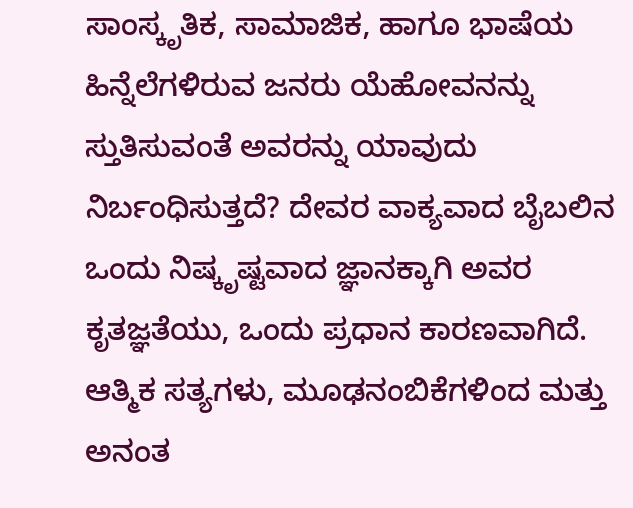ಸಾಂಸ್ಕೃತಿಕ, ಸಾಮಾಜಿಕ, ಹಾಗೂ ಭಾಷೆಯ ಹಿನ್ನೆಲೆಗಳಿರುವ ಜನರು ಯೆಹೋವನನ್ನು ಸ್ತುತಿಸುವಂತೆ ಅವರನ್ನು ಯಾವುದು ನಿರ್ಬಂಧಿಸುತ್ತದೆ? ದೇವರ ವಾಕ್ಯವಾದ ಬೈಬಲಿನ ಒಂದು ನಿಷ್ಕೃಷ್ಟವಾದ ಜ್ಞಾನಕ್ಕಾಗಿ ಅವರ ಕೃತಜ್ಞತೆಯು, ಒಂದು ಪ್ರಧಾನ ಕಾರಣವಾಗಿದೆ. ಆತ್ಮಿಕ ಸತ್ಯಗಳು, ಮೂಢನಂಬಿಕೆಗಳಿಂದ ಮತ್ತು ಅನಂತ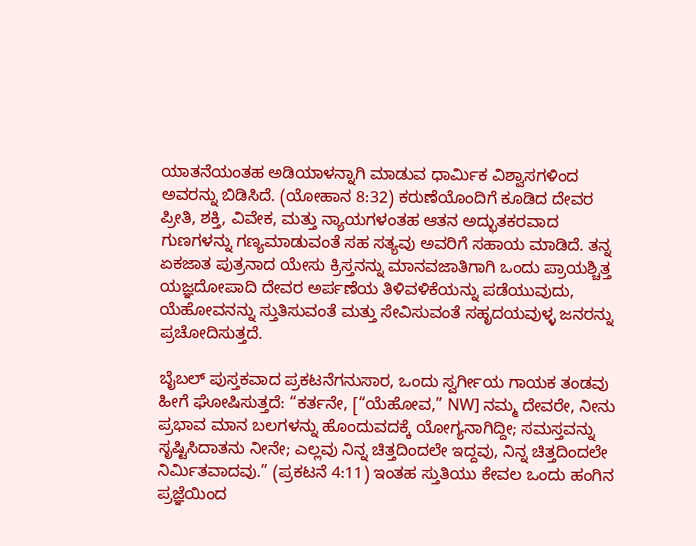ಯಾತನೆಯಂತಹ ಅಡಿಯಾಳನ್ನಾಗಿ ಮಾಡುವ ಧಾರ್ಮಿಕ ವಿಶ್ವಾಸಗಳಿಂದ ಅವರನ್ನು ಬಿಡಿಸಿದೆ. (ಯೋಹಾನ 8:32) ಕರುಣೆಯೊಂದಿಗೆ ಕೂಡಿದ ದೇವರ ಪ್ರೀತಿ, ಶಕ್ತಿ, ವಿವೇಕ, ಮತ್ತು ನ್ಯಾಯಗಳಂತಹ ಆತನ ಅದ್ಭುತಕರವಾದ ಗುಣಗಳನ್ನು ಗಣ್ಯಮಾಡುವಂತೆ ಸಹ ಸತ್ಯವು ಅವರಿಗೆ ಸಹಾಯ ಮಾಡಿದೆ. ತನ್ನ ಏಕಜಾತ ಪುತ್ರನಾದ ಯೇಸು ಕ್ರಿಸ್ತನನ್ನು ಮಾನವಜಾತಿಗಾಗಿ ಒಂದು ಪ್ರಾಯಶ್ಚಿತ್ತ ಯಜ್ಞದೋಪಾದಿ ದೇವರ ಅರ್ಪಣೆಯ ತಿಳಿವಳಿಕೆಯನ್ನು ಪಡೆಯುವುದು, ಯೆಹೋವನನ್ನು ಸ್ತುತಿಸುವಂತೆ ಮತ್ತು ಸೇವಿಸುವಂತೆ ಸಹೃದಯವುಳ್ಳ ಜನರನ್ನು ಪ್ರಚೋದಿಸುತ್ತದೆ.

ಬೈಬಲ್‌ ಪುಸ್ತಕವಾದ ಪ್ರಕಟನೆಗನುಸಾರ, ಒಂದು ಸ್ವರ್ಗೀಯ ಗಾಯಕ ತಂಡವು ಹೀಗೆ ಘೋಷಿಸುತ್ತದೆ: “ಕರ್ತನೇ, [“ಯೆಹೋವ,” NW] ನಮ್ಮ ದೇವರೇ, ನೀನು ಪ್ರಭಾವ ಮಾನ ಬಲಗಳನ್ನು ಹೊಂದುವದಕ್ಕೆ ಯೋಗ್ಯನಾಗಿದ್ದೀ; ಸಮಸ್ತವನ್ನು ಸೃಷ್ಟಿಸಿದಾತನು ನೀನೇ; ಎಲ್ಲವು ನಿನ್ನ ಚಿತ್ತದಿಂದಲೇ ಇದ್ದವು, ನಿನ್ನ ಚಿತ್ತದಿಂದಲೇ ನಿರ್ಮಿತವಾದವು.” (ಪ್ರಕಟನೆ 4:11) ಇಂತಹ ಸ್ತುತಿಯು ಕೇವಲ ಒಂದು ಹಂಗಿನ ಪ್ರಜ್ಞೆಯಿಂದ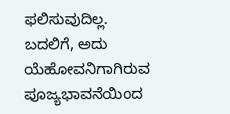ಫಲಿಸುವುದಿಲ್ಲ. ಬದಲಿಗೆ, ಅದು ಯೆಹೋವನಿಗಾಗಿರುವ ಪೂಜ್ಯಭಾವನೆಯಿಂದ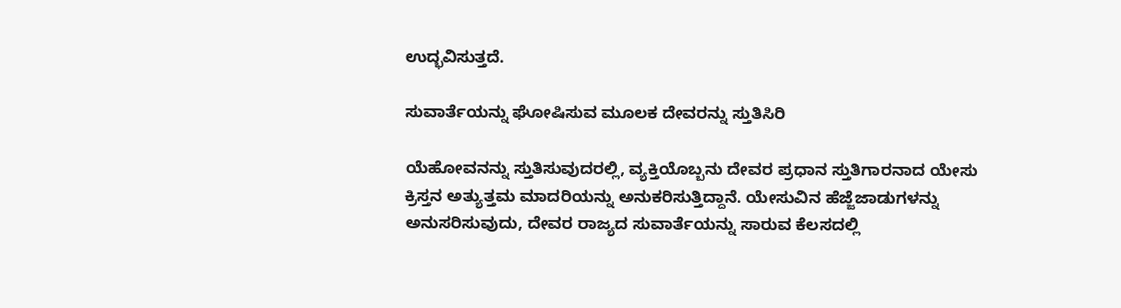ಉದ್ಭವಿಸುತ್ತದೆ.

ಸುವಾರ್ತೆಯನ್ನು ಘೋಷಿಸುವ ಮೂಲಕ ದೇವರನ್ನು ಸ್ತುತಿಸಿರಿ

ಯೆಹೋವನನ್ನು ಸ್ತುತಿಸುವುದರಲ್ಲಿ, ವ್ಯಕ್ತಿಯೊಬ್ಬನು ದೇವರ ಪ್ರಧಾನ ಸ್ತುತಿಗಾರನಾದ ಯೇಸು ಕ್ರಿಸ್ತನ ಅತ್ಯುತ್ತಮ ಮಾದರಿಯನ್ನು ಅನುಕರಿಸುತ್ತಿದ್ದಾನೆ. ಯೇಸುವಿನ ಹೆಜ್ಜೆಜಾಡುಗಳನ್ನು ಅನುಸರಿಸುವುದು, ದೇವರ ರಾಜ್ಯದ ಸುವಾರ್ತೆಯನ್ನು ಸಾರುವ ಕೆಲಸದಲ್ಲಿ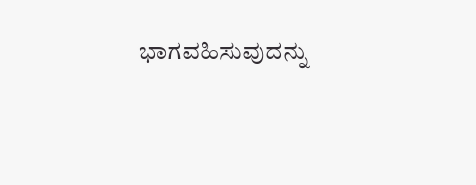ಭಾಗವಹಿಸುವುದನ್ನು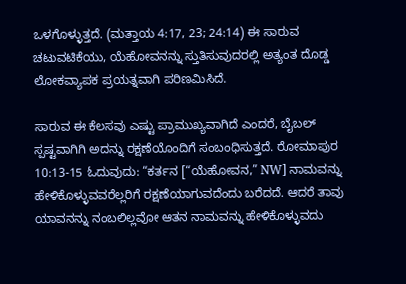ಒಳಗೊಳ್ಳುತ್ತದೆ. (ಮತ್ತಾಯ 4:17, 23; 24:14) ಈ ಸಾರುವ ಚಟುವಟಿಕೆಯು, ಯೆಹೋವನನ್ನು ಸ್ತುತಿಸುವುದರಲ್ಲಿ ಅತ್ಯಂತ ದೊಡ್ಡ ಲೋಕವ್ಯಾಪಕ ಪ್ರಯತ್ನವಾಗಿ ಪರಿಣಮಿಸಿದೆ.

ಸಾರುವ ಈ ಕೆಲಸವು ಎಷ್ಟು ಪ್ರಾಮುಖ್ಯವಾಗಿದೆ ಎಂದರೆ, ಬೈಬಲ್‌ ಸ್ಪಷ್ಟವಾಗಿಗಿ ಅದನ್ನು ರಕ್ಷಣೆಯೊಂದಿಗೆ ಸಂಬಂಧಿಸುತ್ತದೆ. ರೋಮಾಪುರ 10:13-15 ಓದುವುದು: “ಕರ್ತನ [“ಯೆಹೋವನ,” NW] ನಾಮವನ್ನು ಹೇಳಿಕೊಳ್ಳುವವರೆಲ್ಲರಿಗೆ ರಕ್ಷಣೆಯಾಗುವದೆಂದು ಬರೆದದೆ. ಆದರೆ ತಾವು ಯಾವನನ್ನು ನಂಬಲಿಲ್ಲವೋ ಆತನ ನಾಮವನ್ನು ಹೇಳಿಕೊಳ್ಳುವದು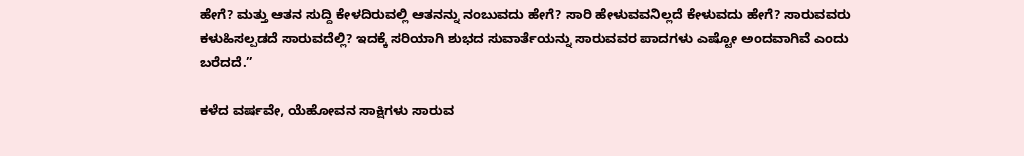ಹೇಗೆ? ಮತ್ತು ಆತನ ಸುದ್ದಿ ಕೇಳದಿರುವಲ್ಲಿ ಆತನನ್ನು ನಂಬುವದು ಹೇಗೆ? ಸಾರಿ ಹೇಳುವವನಿಲ್ಲದೆ ಕೇಳುವದು ಹೇಗೆ? ಸಾರುವವರು ಕಳುಹಿಸಲ್ಪಡದೆ ಸಾರುವದೆಲ್ಲಿ? ಇದಕ್ಕೆ ಸರಿಯಾಗಿ ಶುಭದ ಸುವಾರ್ತೆಯನ್ನು ಸಾರುವವರ ಪಾದಗಳು ಎಷ್ಟೋ ಅಂದವಾಗಿವೆ ಎಂದು ಬರೆದದೆ.”

ಕಳೆದ ವರ್ಷವೇ, ಯೆಹೋವನ ಸಾಕ್ಷಿಗಳು ಸಾರುವ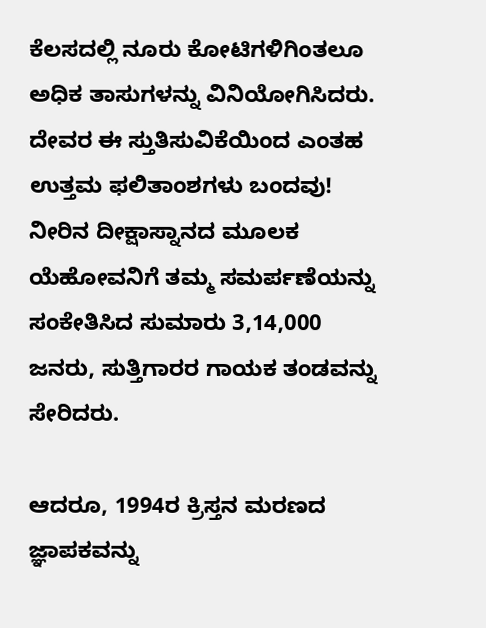ಕೆಲಸದಲ್ಲಿ ನೂರು ಕೋಟಿಗಳಿಗಿಂತಲೂ ಅಧಿಕ ತಾಸುಗಳನ್ನು ವಿನಿಯೋಗಿಸಿದರು. ದೇವರ ಈ ಸ್ತುತಿಸುವಿಕೆಯಿಂದ ಎಂತಹ ಉತ್ತಮ ಫಲಿತಾಂಶಗಳು ಬಂದವು! ನೀರಿನ ದೀಕ್ಷಾಸ್ನಾನದ ಮೂಲಕ ಯೆಹೋವನಿಗೆ ತಮ್ಮ ಸಮರ್ಪಣೆಯನ್ನು ಸಂಕೇತಿಸಿದ ಸುಮಾರು 3,14,000 ಜನರು, ಸುತ್ತಿಗಾರರ ಗಾಯಕ ತಂಡವನ್ನು ಸೇರಿದರು.

ಆದರೂ, 1994ರ ಕ್ರಿಸ್ತನ ಮರಣದ ಜ್ಞಾಪಕವನ್ನು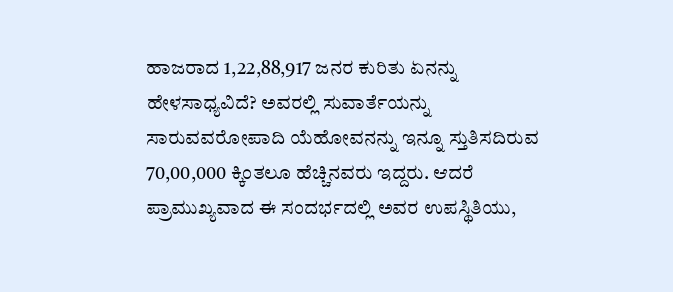ಹಾಜರಾದ 1,22,88,917 ಜನರ ಕುರಿತು ಏನನ್ನು ಹೇಳಸಾಧ್ಯವಿದೆ? ಅವರಲ್ಲಿ ಸುವಾರ್ತೆಯನ್ನು ಸಾರುವವರೋಪಾದಿ ಯೆಹೋವನನ್ನು ಇನ್ನೂ ಸ್ತುತಿಸದಿರುವ 70,00,000 ಕ್ಕಿಂತಲೂ ಹೆಚ್ಚಿನವರು ಇದ್ದರು. ಆದರೆ ಪ್ರಾಮುಖ್ಯವಾದ ಈ ಸಂದರ್ಭದಲ್ಲಿ ಅವರ ಉಪಸ್ಥಿತಿಯು,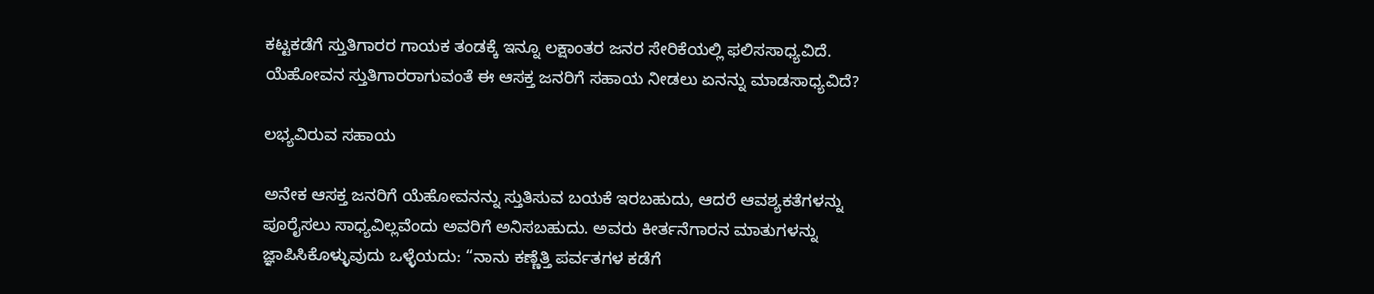ಕಟ್ಟಕಡೆಗೆ ಸ್ತುತಿಗಾರರ ಗಾಯಕ ತಂಡಕ್ಕೆ ಇನ್ನೂ ಲಕ್ಷಾಂತರ ಜನರ ಸೇರಿಕೆಯಲ್ಲಿ ಫಲಿಸಸಾಧ್ಯವಿದೆ. ಯೆಹೋವನ ಸ್ತುತಿಗಾರರಾಗುವಂತೆ ಈ ಆಸಕ್ತ ಜನರಿಗೆ ಸಹಾಯ ನೀಡಲು ಏನನ್ನು ಮಾಡಸಾಧ್ಯವಿದೆ?

ಲಭ್ಯವಿರುವ ಸಹಾಯ

ಅನೇಕ ಆಸಕ್ತ ಜನರಿಗೆ ಯೆಹೋವನನ್ನು ಸ್ತುತಿಸುವ ಬಯಕೆ ಇರಬಹುದು, ಆದರೆ ಆವಶ್ಯಕತೆಗಳನ್ನು ಪೂರೈಸಲು ಸಾಧ್ಯವಿಲ್ಲವೆಂದು ಅವರಿಗೆ ಅನಿಸಬಹುದು. ಅವರು ಕೀರ್ತನೆಗಾರನ ಮಾತುಗಳನ್ನು ಜ್ಞಾಪಿಸಿಕೊಳ್ಳುವುದು ಒಳ್ಳೆಯದು: “ನಾನು ಕಣ್ಣೆತ್ತಿ ಪರ್ವತಗಳ ಕಡೆಗೆ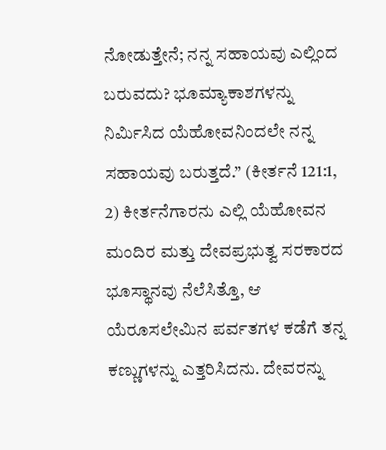ನೋಡುತ್ತೇನೆ; ನನ್ನ ಸಹಾಯವು ಎಲ್ಲಿಂದ ಬರುವದು? ಭೂಮ್ಯಾಕಾಶಗಳನ್ನು ನಿರ್ಮಿಸಿದ ಯೆಹೋವನಿಂದಲೇ ನನ್ನ ಸಹಾಯವು ಬರುತ್ತದೆ.” (ಕೀರ್ತನೆ 121:1, 2) ಕೀರ್ತನೆಗಾರನು ಎಲ್ಲಿ ಯೆಹೋವನ ಮಂದಿರ ಮತ್ತು ದೇವಪ್ರಭುತ್ವ ಸರಕಾರದ ಭೂಸ್ಥಾನವು ನೆಲೆಸಿತ್ತೊ, ಆ ಯೆರೂಸಲೇಮಿನ ಪರ್ವತಗಳ ಕಡೆಗೆ ತನ್ನ ಕಣ್ಣುಗಳನ್ನು ಎತ್ತರಿಸಿದನು. ದೇವರನ್ನು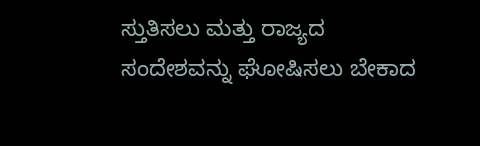ಸ್ತುತಿಸಲು ಮತ್ತು ರಾಜ್ಯದ ಸಂದೇಶವನ್ನು ಘೋಷಿಸಲು ಬೇಕಾದ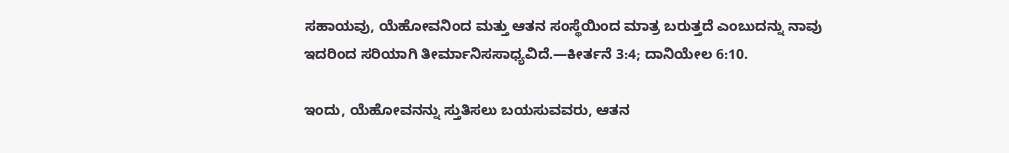ಸಹಾಯವು, ಯೆಹೋವನಿಂದ ಮತ್ತು ಆತನ ಸಂಸ್ಥೆಯಿಂದ ಮಾತ್ರ ಬರುತ್ತದೆ ಎಂಬುದನ್ನು ನಾವು ಇದರಿಂದ ಸರಿಯಾಗಿ ತೀರ್ಮಾನಿಸಸಾಧ್ಯವಿದೆ.—ಕೀರ್ತನೆ 3:4; ದಾನಿಯೇಲ 6:10.

ಇಂದು, ಯೆಹೋವನನ್ನು ಸ್ತುತಿಸಲು ಬಯಸುವವರು, ಆತನ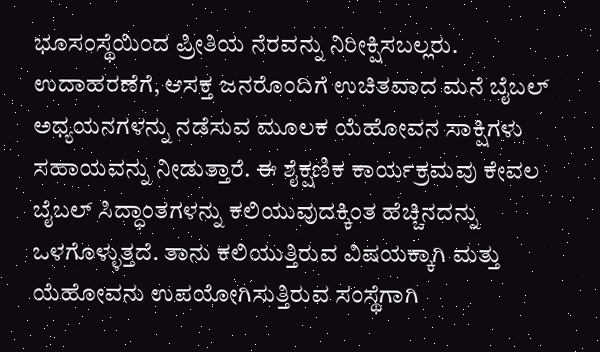ಭೂಸಂಸ್ಥೆಯಿಂದ ಪ್ರೀತಿಯ ನೆರವನ್ನು ನಿರೀಕ್ಷಿಸಬಲ್ಲರು. ಉದಾಹರಣೆಗೆ, ಆಸಕ್ತ ಜನರೊಂದಿಗೆ ಉಚಿತವಾದ ಮನೆ ಬೈಬಲ್‌ ಅಧ್ಯಯನಗಳನ್ನು ನಡೆಸುವ ಮೂಲಕ ಯೆಹೋವನ ಸಾಕ್ಷಿಗಳು ಸಹಾಯವನ್ನು ನೀಡುತ್ತಾರೆ. ಈ ಶೈಕ್ಷಣಿಕ ಕಾರ್ಯಕ್ರಮವು ಕೇವಲ ಬೈಬಲ್‌ ಸಿದ್ಧಾಂತಗಳನ್ನು ಕಲಿಯುವುದಕ್ಕಿಂತ ಹೆಚ್ಚಿನದನ್ನು ಒಳಗೊಳ್ಳುತ್ತದೆ. ತಾನು ಕಲಿಯುತ್ತಿರುವ ವಿಷಯಕ್ಕಾಗಿ ಮತ್ತು ಯೆಹೋವನು ಉಪಯೋಗಿಸುತ್ತಿರುವ ಸಂಸ್ಥೆಗಾಗಿ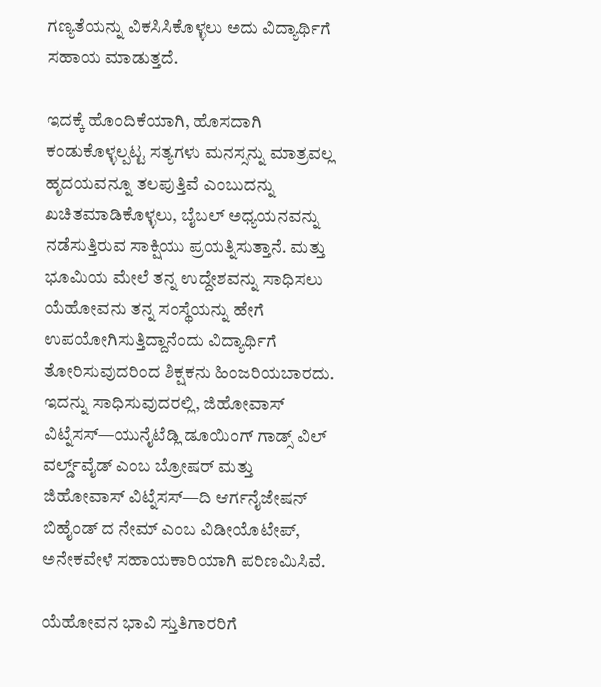ಗಣ್ಯತೆಯನ್ನು ವಿಕಸಿಸಿಕೊಳ್ಳಲು ಅದು ವಿದ್ಯಾರ್ಥಿಗೆ ಸಹಾಯ ಮಾಡುತ್ತದೆ.

ಇದಕ್ಕೆ ಹೊಂದಿಕೆಯಾಗಿ, ಹೊಸದಾಗಿ ಕಂಡುಕೊಳ್ಳಲ್ಪಟ್ಟ ಸತ್ಯಗಳು ಮನಸ್ಸನ್ನು ಮಾತ್ರವಲ್ಲ ಹೃದಯವನ್ನೂ ತಲಪುತ್ತಿವೆ ಎಂಬುದನ್ನು ಖಚಿತಮಾಡಿಕೊಳ್ಳಲು, ಬೈಬಲ್‌ ಅಧ್ಯಯನವನ್ನು ನಡೆಸುತ್ತಿರುವ ಸಾಕ್ಷಿಯು ಪ್ರಯತ್ನಿಸುತ್ತಾನೆ. ಮತ್ತು ಭೂಮಿಯ ಮೇಲೆ ತನ್ನ ಉದ್ದೇಶವನ್ನು ಸಾಧಿಸಲು ಯೆಹೋವನು ತನ್ನ ಸಂಸ್ಥೆಯನ್ನು ಹೇಗೆ ಉಪಯೋಗಿಸುತ್ತಿದ್ದಾನೆಂದು ವಿದ್ಯಾರ್ಥಿಗೆ ತೋರಿಸುವುದರಿಂದ ಶಿಕ್ಷಕನು ಹಿಂಜರಿಯಬಾರದು. ಇದನ್ನು ಸಾಧಿಸುವುದರಲ್ಲಿ, ಜಿಹೋವಾಸ್‌ ವಿಟ್ನೆಸಸ್‌—ಯುನೈಟೆಡ್ಲಿ ಡೂಯಿಂಗ್‌ ಗಾಡ್ಸ್‌ ವಿಲ್‌ ವರ್ಲ್ಡ್‌ವೈಡ್‌ ಎಂಬ ಬ್ರೋಷರ್‌ ಮತ್ತು ಜಿಹೋವಾಸ್‌ ವಿಟ್ನೆಸಸ್‌—ದಿ ಆರ್ಗನೈಜೇಷನ್‌ ಬಿಹೈಂಡ್‌ ದ ನೇಮ್‌ ಎಂಬ ವಿಡೀಯೊಟೇಪ್‌, ಅನೇಕವೇಳೆ ಸಹಾಯಕಾರಿಯಾಗಿ ಪರಿಣಮಿಸಿವೆ.

ಯೆಹೋವನ ಭಾವಿ ಸ್ತುತಿಗಾರರಿಗೆ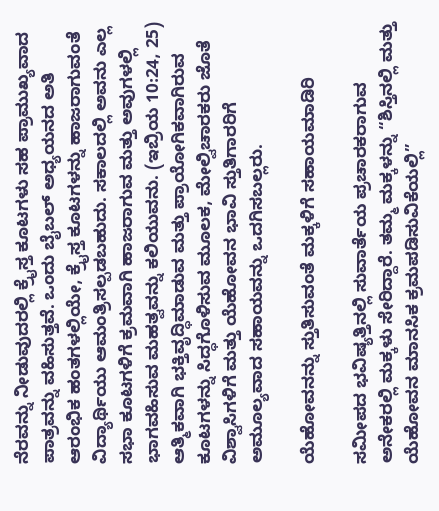ನೆರವನ್ನು ನೀಡುವುದರಲ್ಲಿ ಕ್ರೈಸ್ತ ಕೂಟಗಳು ಸಹ ಪ್ರಾಮುಖ್ಯವಾದ ಪಾತ್ರವನ್ನು ವಹಿಸುತ್ತವೆ. ಒಂದು ಬೈಬಲ್‌ ಅಧ್ಯಯನದ ಅತಿ ಆರಂಭಿಕ ಹಂತಗಳಲ್ಲಿಯೇ, ಕ್ರೈಸ್ತ ಕೂಟಗಳನ್ನು ಹಾಜರಾಗುವಂತೆ ವಿದ್ಯಾರ್ಥಿಯು ಆಮಂತ್ರಿಸಲ್ಪಡಬಹುದು. ಸಕಾಲದಲ್ಲಿ ಅವನು ಎಲ್ಲ ಸಭಾ ಕೂಟಗಳಿಗೆ ಕ್ರಮವಾಗಿ ಹಾಜರಾಗುವ ಮತ್ತು ಅವುಗಳಲ್ಲಿ ಭಾಗವಹಿಸುವ ಮಹತ್ವವನ್ನು ಕಲಿಯುವನು. (ಇಬ್ರಿಯ 10:24, 25) ಆತ್ಮಿಕವಾಗಿ ಭಕ್ತಿವೃದ್ಧಿಮಾಡುವ ಮತ್ತು ಪ್ರಾಯೋಗಿಕವಾಗಿರುವ ಕೂಟಗಳನ್ನು ಸಿದ್ಧಗೊಳಿಸುವ ಮೂಲಕ, ಮೇಲ್ವಿಚಾರಕರು ಜೊತೆ ವಿಶ್ವಾಸಿಗಳಿಗೆ ಮತ್ತು ಯೆಹೋವನ ಭಾವಿ ಸ್ತುತಿಗಾರರಿಗೆ ಅಮೂಲ್ಯವಾದ ಸಹಾಯವನ್ನು ಒದಗಿಸಬಲ್ಲರು.

ಯೆಹೋವನನ್ನು ಸ್ತುತಿಸುವಂತೆ ಮಕ್ಕಳಿಗೆ ಸಹಾಯಮಾಡಿರಿ

ಸಮೀಪದ ಭವಿಷ್ಯತ್ತಿನಲ್ಲಿ ಸುವಾರ್ತೆಯ ಪ್ರಚಾರಕರಾಗುವ ಅನೇಕರಲ್ಲಿ ಮಕ್ಕಳು ಸೇರಿದ್ದಾರೆ. ತಮ್ಮ ಮಕ್ಕಳನ್ನು “ಶಿಸ್ತಿನಲ್ಲಿ ಮತ್ತು ಯೆಹೋವನ ಮಾನಸಿಕ ಕ್ರಮಪಡಿಸುವಿಕೆಯಲ್ಲಿ”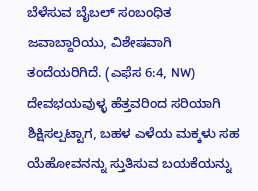ಬೆಳೆಸುವ ಬೈಬಲ್‌ ಸಂಬಂಧಿತ ಜವಾಬ್ದಾರಿಯು, ವಿಶೇಷವಾಗಿ ತಂದೆಯರಿಗಿದೆ. (ಎಫೆಸ 6:4, NW) ದೇವಭಯವುಳ್ಳ ಹೆತ್ತವರಿಂದ ಸರಿಯಾಗಿ ಶಿಕ್ಷಿಸಲ್ಪಟ್ಟಾಗ, ಬಹಳ ಎಳೆಯ ಮಕ್ಕಳು ಸಹ ಯೆಹೋವನನ್ನು ಸ್ತುತಿಸುವ ಬಯಕೆಯನ್ನು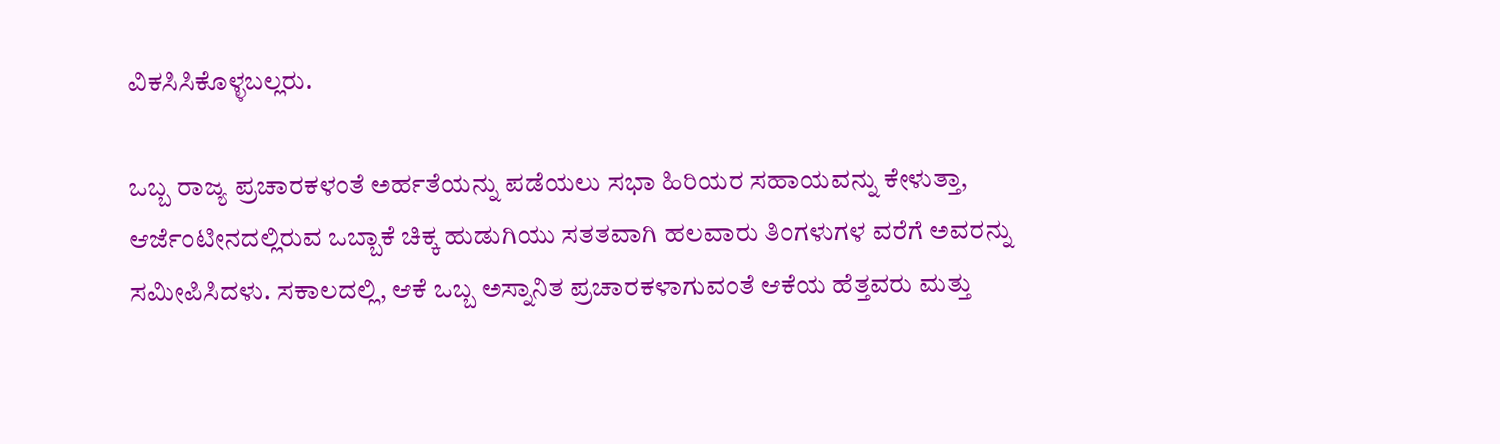ವಿಕಸಿಸಿಕೊಳ್ಳಬಲ್ಲರು.

ಒಬ್ಬ ರಾಜ್ಯ ಪ್ರಚಾರಕಳಂತೆ ಅರ್ಹತೆಯನ್ನು ಪಡೆಯಲು ಸಭಾ ಹಿರಿಯರ ಸಹಾಯವನ್ನು ಕೇಳುತ್ತಾ, ಆರ್ಜೆಂಟೀನದಲ್ಲಿರುವ ಒಬ್ಬಾಕೆ ಚಿಕ್ಕ ಹುಡುಗಿಯು ಸತತವಾಗಿ ಹಲವಾರು ತಿಂಗಳುಗಳ ವರೆಗೆ ಅವರನ್ನು ಸಮೀಪಿಸಿದಳು. ಸಕಾಲದಲ್ಲಿ, ಆಕೆ ಒಬ್ಬ ಅಸ್ನಾನಿತ ಪ್ರಚಾರಕಳಾಗುವಂತೆ ಆಕೆಯ ಹೆತ್ತವರು ಮತ್ತು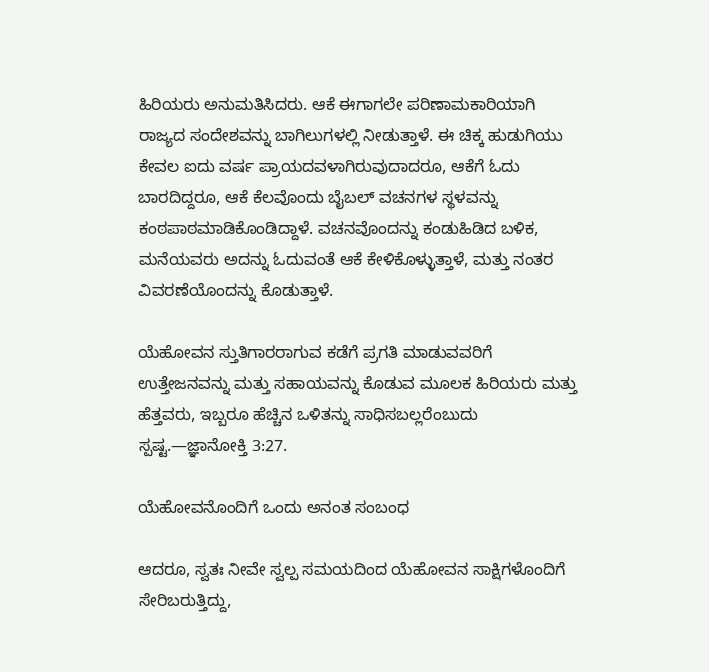ಹಿರಿಯರು ಅನುಮತಿಸಿದರು. ಆಕೆ ಈಗಾಗಲೇ ಪರಿಣಾಮಕಾರಿಯಾಗಿ ರಾಜ್ಯದ ಸಂದೇಶವನ್ನು ಬಾಗಿಲುಗಳಲ್ಲಿ ನೀಡುತ್ತಾಳೆ. ಈ ಚಿಕ್ಕ ಹುಡುಗಿಯು ಕೇವಲ ಐದು ವರ್ಷ ಪ್ರಾಯದವಳಾಗಿರುವುದಾದರೂ, ಆಕೆಗೆ ಓದು ಬಾರದಿದ್ದರೂ, ಆಕೆ ಕೆಲವೊಂದು ಬೈಬಲ್‌ ವಚನಗಳ ಸ್ಥಳವನ್ನು ಕಂಠಪಾಠಮಾಡಿಕೊಂಡಿದ್ದಾಳೆ. ವಚನವೊಂದನ್ನು ಕಂಡುಹಿಡಿದ ಬಳಿಕ, ಮನೆಯವರು ಅದನ್ನು ಓದುವಂತೆ ಆಕೆ ಕೇಳಿಕೊಳ್ಳುತ್ತಾಳೆ, ಮತ್ತು ನಂತರ ವಿವರಣೆಯೊಂದನ್ನು ಕೊಡುತ್ತಾಳೆ.

ಯೆಹೋವನ ಸ್ತುತಿಗಾರರಾಗುವ ಕಡೆಗೆ ಪ್ರಗತಿ ಮಾಡುವವರಿಗೆ ಉತ್ತೇಜನವನ್ನು ಮತ್ತು ಸಹಾಯವನ್ನು ಕೊಡುವ ಮೂಲಕ ಹಿರಿಯರು ಮತ್ತು ಹೆತ್ತವರು, ಇಬ್ಬರೂ ಹೆಚ್ಚಿನ ಒಳಿತನ್ನು ಸಾಧಿಸಬಲ್ಲರೆಂಬುದು ಸ್ಪಷ್ಟ.—ಜ್ಞಾನೋಕ್ತಿ 3:27.

ಯೆಹೋವನೊಂದಿಗೆ ಒಂದು ಅನಂತ ಸಂಬಂಧ

ಆದರೂ, ಸ್ವತಃ ನೀವೇ ಸ್ವಲ್ಪ ಸಮಯದಿಂದ ಯೆಹೋವನ ಸಾಕ್ಷಿಗಳೊಂದಿಗೆ ಸೇರಿಬರುತ್ತಿದ್ದು,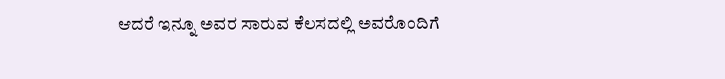ಆದರೆ ಇನ್ನೂ ಅವರ ಸಾರುವ ಕೆಲಸದಲ್ಲಿ ಅವರೊಂದಿಗೆ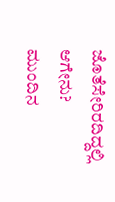ಜೊತೆಸೇರಿರದಿದ್ದಲ್ಲಿ ಆಗೇನು? ಮುಂದಿನ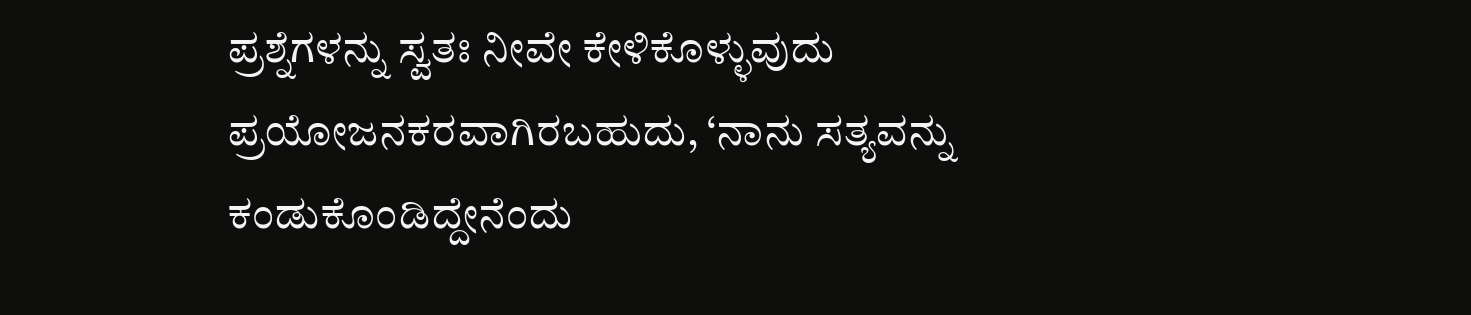ಪ್ರಶ್ನೆಗಳನ್ನು ಸ್ವತಃ ನೀವೇ ಕೇಳಿಕೊಳ್ಳುವುದು ಪ್ರಯೋಜನಕರವಾಗಿರಬಹುದು, ‘ನಾನು ಸತ್ಯವನ್ನು ಕಂಡುಕೊಂಡಿದ್ದೇನೆಂದು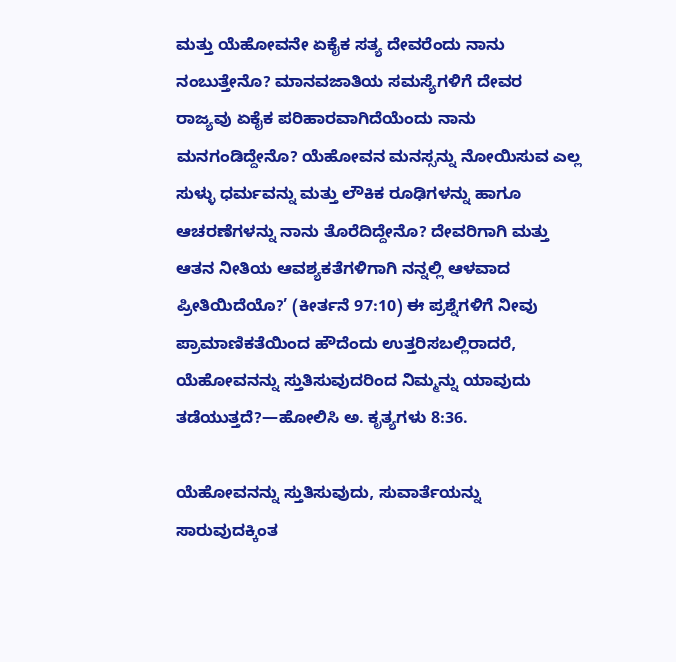ಮತ್ತು ಯೆಹೋವನೇ ಏಕೈಕ ಸತ್ಯ ದೇವರೆಂದು ನಾನು ನಂಬುತ್ತೇನೊ? ಮಾನವಜಾತಿಯ ಸಮಸ್ಯೆಗಳಿಗೆ ದೇವರ ರಾಜ್ಯವು ಏಕೈಕ ಪರಿಹಾರವಾಗಿದೆಯೆಂದು ನಾನು ಮನಗಂಡಿದ್ದೇನೊ? ಯೆಹೋವನ ಮನಸ್ಸನ್ನು ನೋಯಿಸುವ ಎಲ್ಲ ಸುಳ್ಳು ಧರ್ಮವನ್ನು ಮತ್ತು ಲೌಕಿಕ ರೂಢಿಗಳನ್ನು ಹಾಗೂ ಆಚರಣೆಗಳನ್ನು ನಾನು ತೊರೆದಿದ್ದೇನೊ? ದೇವರಿಗಾಗಿ ಮತ್ತು ಆತನ ನೀತಿಯ ಆವಶ್ಯಕತೆಗಳಿಗಾಗಿ ನನ್ನಲ್ಲಿ ಆಳವಾದ ಪ್ರೀತಿಯಿದೆಯೊ?’ (ಕೀರ್ತನೆ 97:10) ಈ ಪ್ರಶ್ನೆಗಳಿಗೆ ನೀವು ಪ್ರಾಮಾಣಿಕತೆಯಿಂದ ಹೌದೆಂದು ಉತ್ತರಿಸಬಲ್ಲಿರಾದರೆ, ಯೆಹೋವನನ್ನು ಸ್ತುತಿಸುವುದರಿಂದ ನಿಮ್ಮನ್ನು ಯಾವುದು ತಡೆಯುತ್ತದೆ?—ಹೋಲಿಸಿ ಅ. ಕೃತ್ಯಗಳು 8:36.

ಯೆಹೋವನನ್ನು ಸ್ತುತಿಸುವುದು, ಸುವಾರ್ತೆಯನ್ನು ಸಾರುವುದಕ್ಕಿಂತ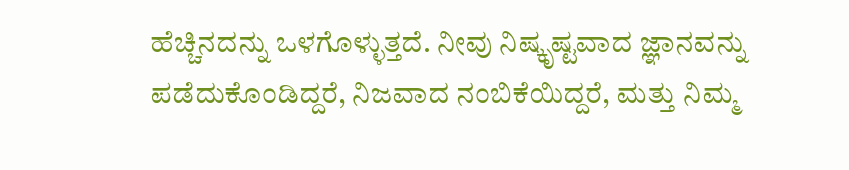ಹೆಚ್ಚಿನದನ್ನು ಒಳಗೊಳ್ಳುತ್ತದೆ. ನೀವು ನಿಷ್ಕೃಷ್ಟವಾದ ಜ್ಞಾನವನ್ನು ಪಡೆದುಕೊಂಡಿದ್ದರೆ, ನಿಜವಾದ ನಂಬಿಕೆಯಿದ್ದರೆ, ಮತ್ತು ನಿಮ್ಮ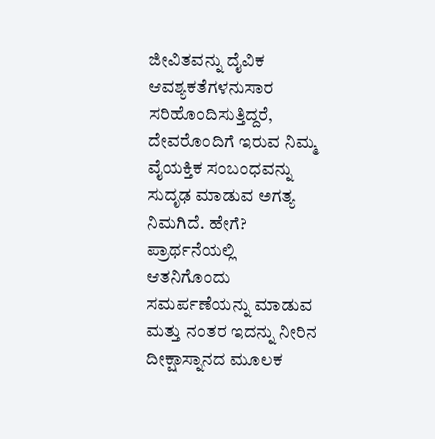ಜೀವಿತವನ್ನು ದೈವಿಕ ಆವಶ್ಯಕತೆಗಳನುಸಾರ ಸರಿಹೊಂದಿಸುತ್ತಿದ್ದರೆ, ದೇವರೊಂದಿಗೆ ಇರುವ ನಿಮ್ಮ ವೈಯಕ್ತಿಕ ಸಂಬಂಧವನ್ನು ಸುದೃಢ ಮಾಡುವ ಅಗತ್ಯ ನಿಮಗಿದೆ. ಹೇಗೆ? ಪ್ರಾರ್ಥನೆಯಲ್ಲಿ ಆತನಿಗೊಂದು ಸಮರ್ಪಣೆಯನ್ನು ಮಾಡುವ ಮತ್ತು ನಂತರ ಇದನ್ನು ನೀರಿನ ದೀಕ್ಷಾಸ್ನಾನದ ಮೂಲಕ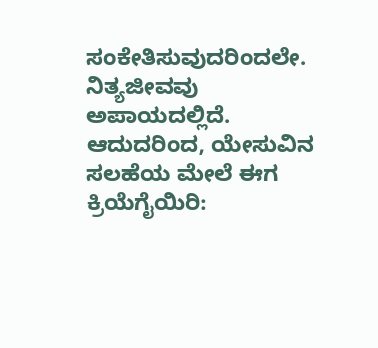ಸಂಕೇತಿಸುವುದರಿಂದಲೇ. ನಿತ್ಯಜೀವವು ಅಪಾಯದಲ್ಲಿದೆ. ಆದುದರಿಂದ, ಯೇಸುವಿನ ಸಲಹೆಯ ಮೇಲೆ ಈಗ ಕ್ರಿಯೆಗೈಯಿರಿ: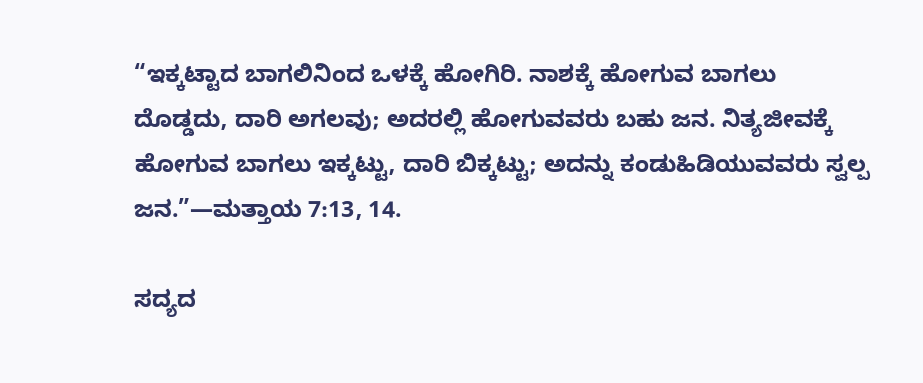“ಇಕ್ಕಟ್ಟಾದ ಬಾಗಲಿನಿಂದ ಒಳಕ್ಕೆ ಹೋಗಿರಿ. ನಾಶಕ್ಕೆ ಹೋಗುವ ಬಾಗಲು ದೊಡ್ಡದು, ದಾರಿ ಅಗಲವು; ಅದರಲ್ಲಿ ಹೋಗುವವರು ಬಹು ಜನ. ನಿತ್ಯಜೀವಕ್ಕೆ ಹೋಗುವ ಬಾಗಲು ಇಕ್ಕಟ್ಟು, ದಾರಿ ಬಿಕ್ಕಟ್ಟು; ಅದನ್ನು ಕಂಡುಹಿಡಿಯುವವರು ಸ್ವಲ್ಪ ಜನ.”—ಮತ್ತಾಯ 7:13, 14.

ಸದ್ಯದ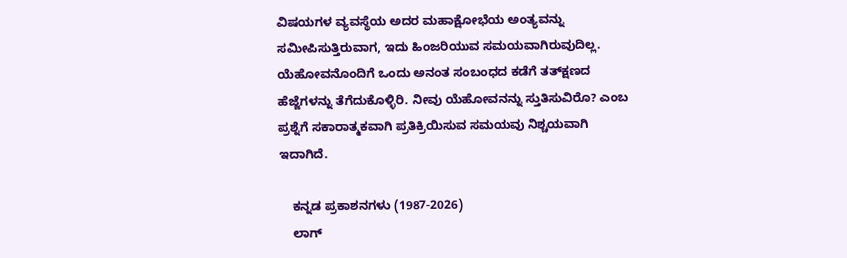ವಿಷಯಗಳ ವ್ಯವಸ್ಥೆಯ ಅದರ ಮಹಾಕ್ಷೋಭೆಯ ಅಂತ್ಯವನ್ನು ಸಮೀಪಿಸುತ್ತಿರುವಾಗ, ಇದು ಹಿಂಜರಿಯುವ ಸಮಯವಾಗಿರುವುದಿಲ್ಲ. ಯೆಹೋವನೊಂದಿಗೆ ಒಂದು ಅನಂತ ಸಂಬಂಧದ ಕಡೆಗೆ ತತ್‌ಕ್ಷಣದ ಹೆಜ್ಜೆಗಳನ್ನು ತೆಗೆದುಕೊಳ್ಳಿರಿ. ನೀವು ಯೆಹೋವನನ್ನು ಸ್ತುತಿಸುವಿರೊ? ಎಂಬ ಪ್ರಶ್ನೆಗೆ ಸಕಾರಾತ್ಮಕವಾಗಿ ಪ್ರತಿಕ್ರಿಯಿಸುವ ಸಮಯವು ನಿಶ್ಚಯವಾಗಿ ಇದಾಗಿದೆ.

    ಕನ್ನಡ ಪ್ರಕಾಶನಗಳು (1987-2026)
    ಲಾಗ್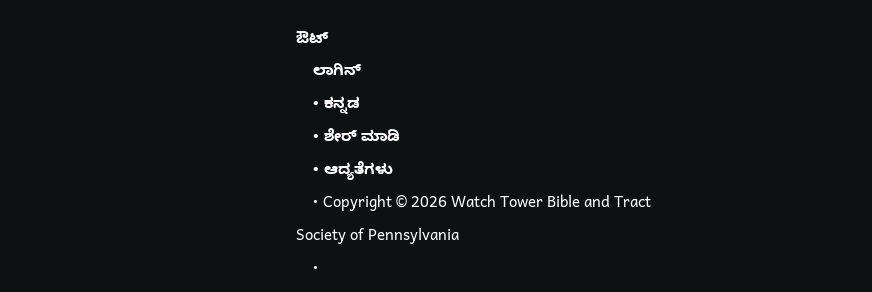ಔಟ್
    ಲಾಗಿನ್
    • ಕನ್ನಡ
    • ಶೇರ್ ಮಾಡಿ
    • ಆದ್ಯತೆಗಳು
    • Copyright © 2026 Watch Tower Bible and Tract Society of Pennsylvania
    •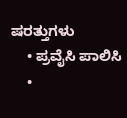ಷರತ್ತುಗಳು
    • ಪ್ರವೈಸಿ ಪಾಲಿಸಿ
    •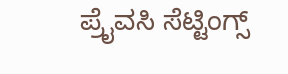ಪ್ರೈವಸಿ ಸೆಟ್ಟಿಂಗ್ಸ್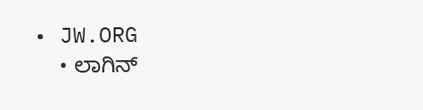• JW.ORG
    • ಲಾಗಿನ್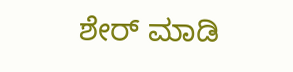ಶೇರ್ ಮಾಡಿ